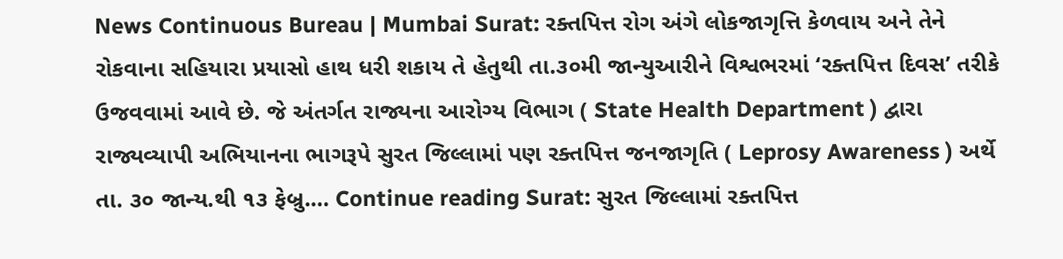News Continuous Bureau | Mumbai Surat: રક્તપિત્ત રોગ અંગે લોકજાગૃત્તિ કેળવાય અને તેને રોકવાના સહિયારા પ્રયાસો હાથ ધરી શકાય તે હેતુથી તા.૩૦મી જાન્યુઆરીને વિશ્વભરમાં ‘રક્તપિત્ત દિવસ’ તરીકે ઉજવવામાં આવે છે. જે અંતર્ગત રાજ્યના આરોગ્ય વિભાગ ( State Health Department ) દ્વારા રાજ્યવ્યાપી અભિયાનના ભાગરૂપે સુરત જિલ્લામાં પણ રક્તપિત્ત જનજાગૃતિ ( Leprosy Awareness ) અર્થે તા. ૩૦ જાન્ય.થી ૧૩ ફેબ્રુ.… Continue reading Surat: સુરત જિલ્લામાં રક્તપિત્ત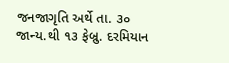જનજાગૃતિ અર્થે તા. ૩૦ જાન્ય.થી ૧૩ ફેબ્રુ. દરમિયાન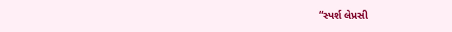“સ્પર્શ લેપ્રસી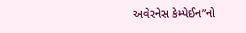અવેરનેસ કેમ્પેઈન”નો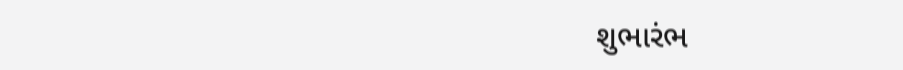શુભારંભ